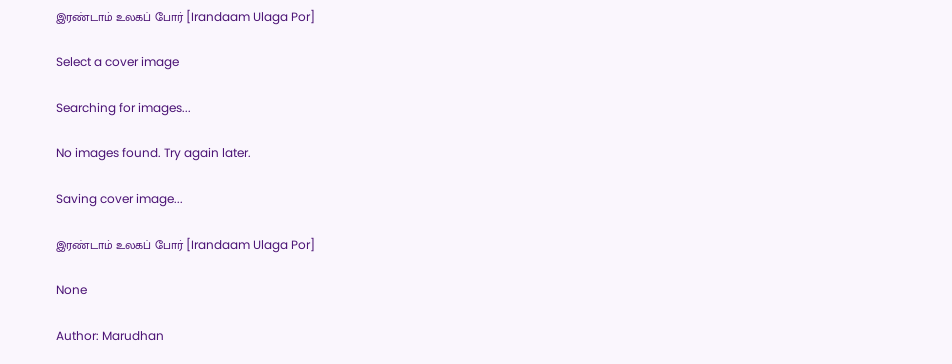இரண்டாம் உலகப் போர் [Irandaam Ulaga Por]

Select a cover image

Searching for images...

No images found. Try again later.

Saving cover image...

இரண்டாம் உலகப் போர் [Irandaam Ulaga Por]

None

Author: Marudhan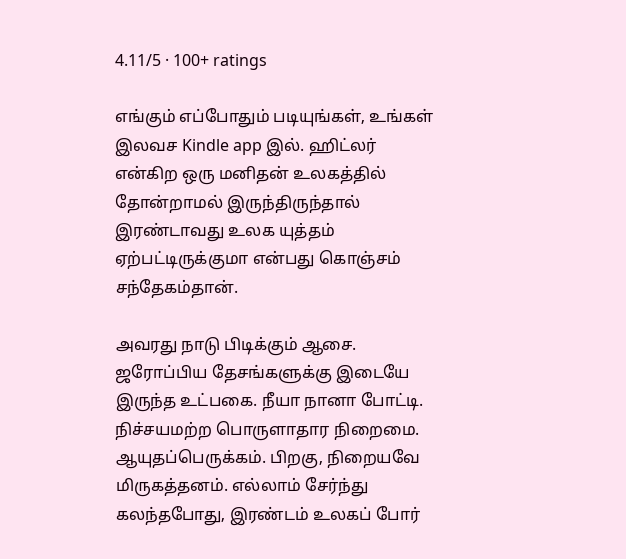4.11/5 · 100+ ratings

எங்கும் எப்போதும் படியுங்கள், உங்கள் இலவச Kindle app இல். ஹிட்லர் என்கிற ஒரு மனிதன் உலகத்தில் தோன்றாமல் இருந்திருந்தால் இரண்டாவது உலக யுத்தம் ஏற்பட்டிருக்குமா என்பது கொஞ்சம் சந்தேகம்தான்.

அவரது நாடு பிடிக்கும் ஆசை. ஜரோப்பிய தேசங்களுக்கு இடையே இருந்த உட்பகை. நீயா நானா போட்டி. நிச்சயமற்ற பொருளாதார நிறைமை. ஆயுதப்பெருக்கம். பிறகு, நிறையவே மிருகத்தனம். எல்லாம் சேர்ந்து கலந்தபோது, இரண்டம் உலகப் போர்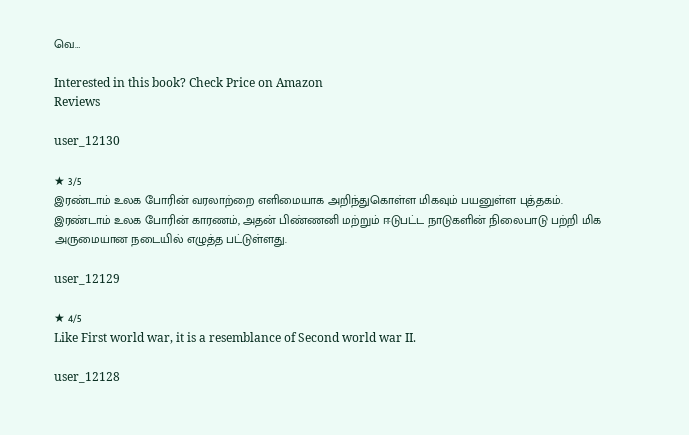வெ…

Interested in this book? Check Price on Amazon
Reviews

user_12130

★ 3/5
இரண்டாம் உலக போரின் வரலாற்றை எளிமையாக அறிந்துகொள்ள மிகவும் பயனுள்ள புத்தகம். இரண்டாம் உலக போரின் காரணம், அதன் பிண்ணனி மற்றும் ஈடுபட்ட நாடுகளின் நிலைபாடு பற்றி மிக அருமையான நடையில் எழுத்த பட்டுள்ளது.

user_12129

★ 4/5
Like First world war, it is a resemblance of Second world war II.

user_12128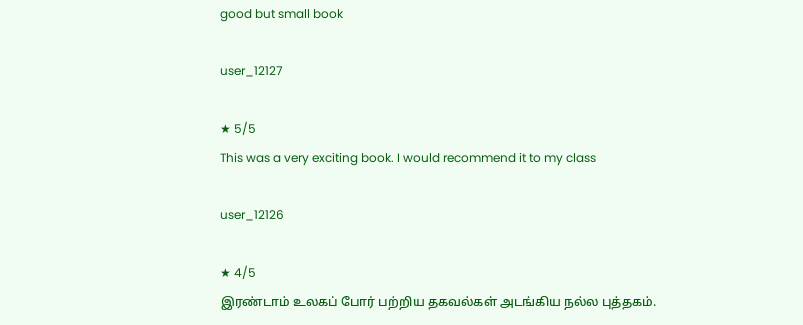good but small book

user_12127

★ 5/5
This was a very exciting book. I would recommend it to my class

user_12126

★ 4/5
இரண்டாம் உலகப் போர் பற்றிய தகவல்கள் அடங்கிய நல்ல புத்தகம்.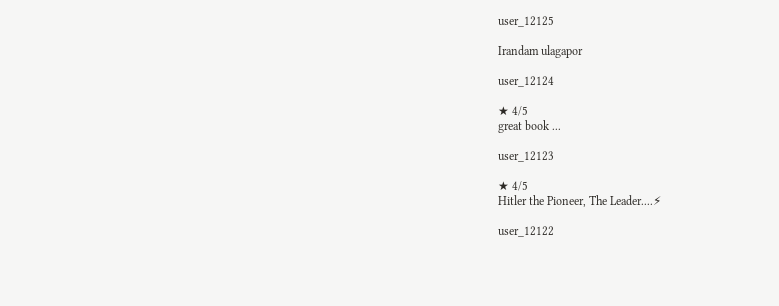user_12125

Irandam ulagapor

user_12124

★ 4/5
great book ...

user_12123

★ 4/5
Hitler the Pioneer, The Leader....⚡

user_12122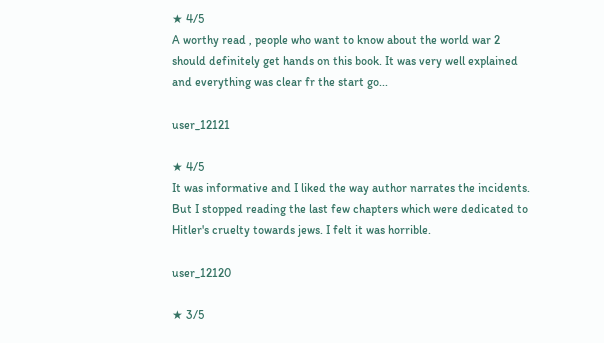★ 4/5
A worthy read , people who want to know about the world war 2 should definitely get hands on this book. It was very well explained and everything was clear fr the start go...

user_12121

★ 4/5
It was informative and I liked the way author narrates the incidents. But I stopped reading the last few chapters which were dedicated to Hitler's cruelty towards jews. I felt it was horrible.

user_12120

★ 3/5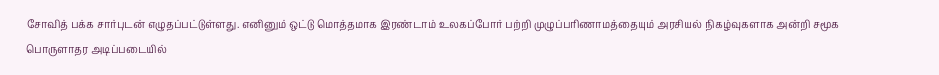சோவித் பக்க சார்புடன் எழுதப்பட்டுள்ளது. எனினும் ஒட்டு மொத்தமாக இரண்டாம் உலகப்போர் பற்றி முழுப்பரிணாமத்தையும் அரசியல் நிகழ்வுகளாக அன்றி சமூக பொருளாதர அடிப்படையில்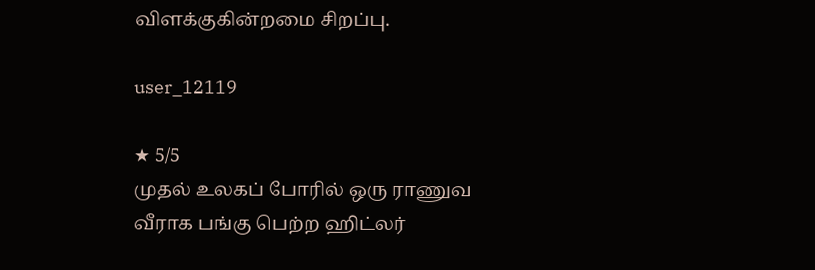விளக்குகின்றமை சிறப்பு.

user_12119

★ 5/5
முதல் உலகப் போரில் ஒரு ராணுவ வீராக பங்கு பெற்ற ஹிட்லர்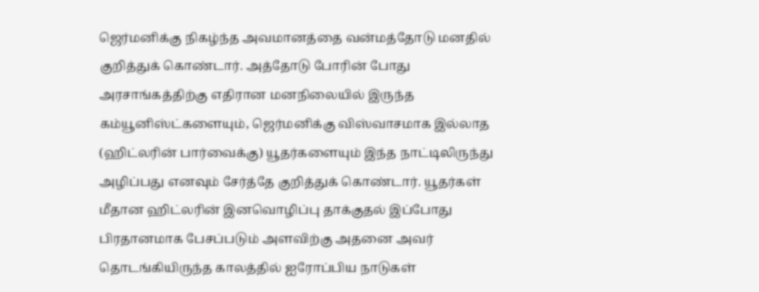ஜெர்மனிக்கு நிகழ்ந்த அவமானத்தை வன்மத்தோடு மனதில் குறித்துக் கொண்டார். அத்தோடு போரின் போது அரசாங்கத்திற்கு எதிரான மனநிலையில் இருந்த கம்யூனிஸ்ட்களையும், ஜெர்மனிக்கு விஸ்வாசமாக இல்லாத (ஹிட்லரின் பார்வைக்கு) யூதர்களையும் இந்த நாட்டிலிருந்து அழிப்பது எனவும் சேர்த்தே குறித்துக் கொண்டார். யூதர்கள் மீதான ஹிட்லரின் இனவொழிப்பு தாக்குதல் இப்போது பிரதானமாக பேசப்படும் அளவிற்கு அதனை அவர் தொடங்கியிருந்த காலத்தில் ஐரோப்பிய நாடுகள்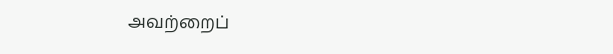அவற்றைப்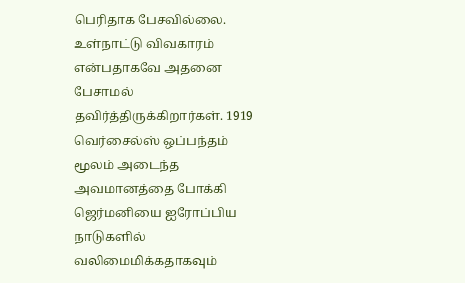பெரிதாக பேசவில்லை. உள்நாட்டு விவகாரம் என்பதாகவே அதனை பேசாமல் தவிர்த்திருக்கிறார்கள். 1919 வெர்சைல்ஸ் ஒப்பந்தம் மூலம் அடைந்த அவமானத்தை போக்கி ஜெர்மனியை ஐரோப்பிய நாடுகளில் வலிமைமிக்கதாகவும்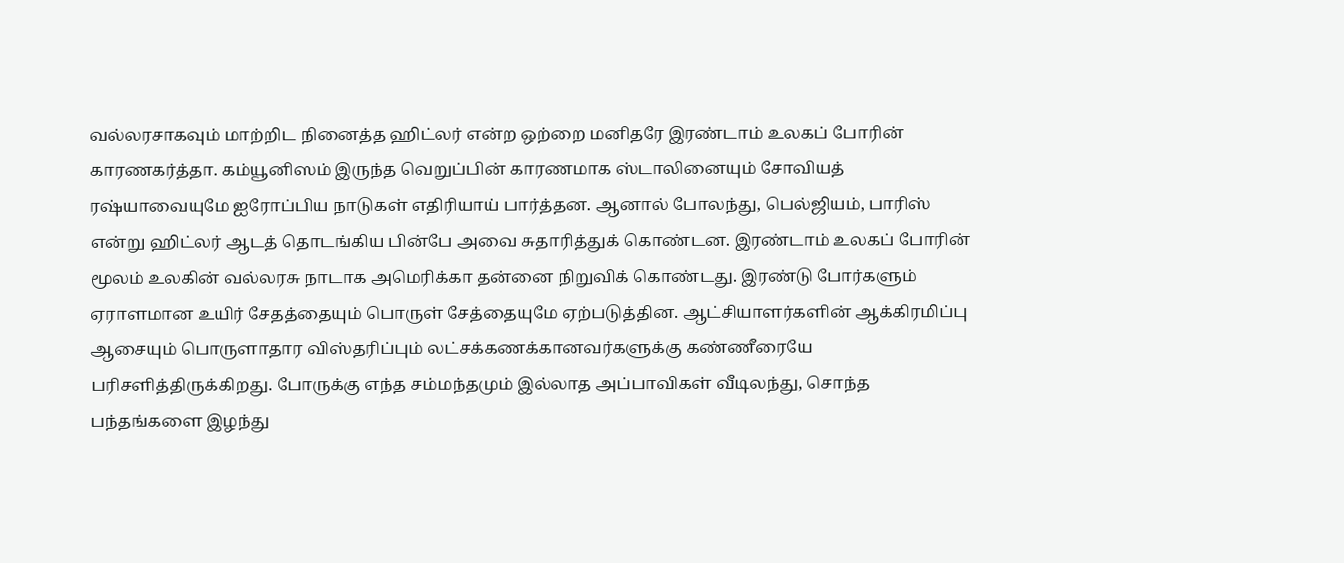வல்லரசாகவும் மாற்றிட நினைத்த ஹிட்லர் என்ற ஒற்றை மனிதரே இரண்டாம் உலகப் போரின் காரணகர்த்தா. கம்யூனிஸம் இருந்த வெறுப்பின் காரணமாக ஸ்டாலினையும் சோவியத் ரஷ்யாவையுமே ஐரோப்பிய நாடுகள் எதிரியாய் பார்த்தன. ஆனால் போலந்து, பெல்ஜியம், பாரிஸ் என்று ஹிட்லர் ஆடத் தொடங்கிய பின்பே அவை சுதாரித்துக் கொண்டன. இரண்டாம் உலகப் போரின் மூலம் உலகின் வல்லரசு நாடாக அமெரிக்கா தன்னை நிறுவிக் கொண்டது. இரண்டு போர்களும் ஏராளமான உயிர் சேதத்தையும் பொருள் சேத்தையுமே ஏற்படுத்தின. ஆட்சியாளர்களின் ஆக்கிரமிப்பு ஆசையும் பொருளாதார விஸ்தரிப்பும் லட்சக்கணக்கானவர்களுக்கு கண்ணீரையே பரிசளித்திருக்கிறது. போருக்கு எந்த சம்மந்தமும் இல்லாத அப்பாவிகள் வீடிலந்து, சொந்த பந்தங்களை இழந்து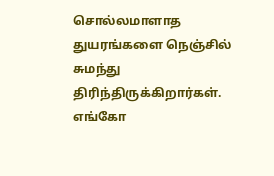சொல்லமாளாத துயரங்களை நெஞ்சில் சுமந்து திரிந்திருக்கிறார்கள். எங்கோ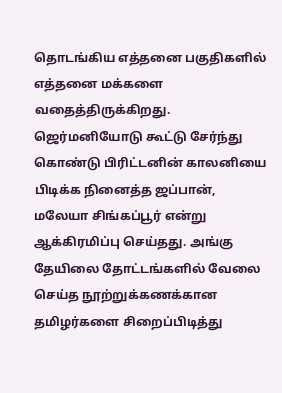தொடங்கிய எத்தனை பகுதிகளில் எத்தனை மக்களை வதைத்திருக்கிறது. ஜெர்மனியோடு கூட்டு சேர்ந்து கொண்டு பிரிட்டனின் காலனியை பிடிக்க நினைத்த ஜப்பான், மலேயா சிங்கப்பூர் என்று ஆக்கிரமிப்பு செய்தது. அங்கு தேயிலை தோட்டங்களில் வேலை செய்த நூற்றுக்கணக்கான தமிழர்களை சிறைப்பிடித்து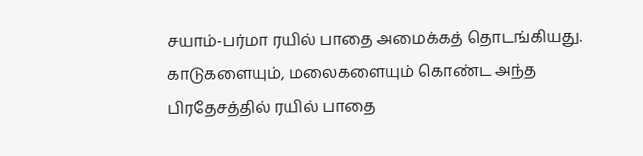சயாம்-பர்மா ரயில் பாதை அமைக்கத் தொடங்கியது. காடுகளையும், மலைகளையும் கொண்ட அந்த பிரதேசத்தில் ரயில் பாதை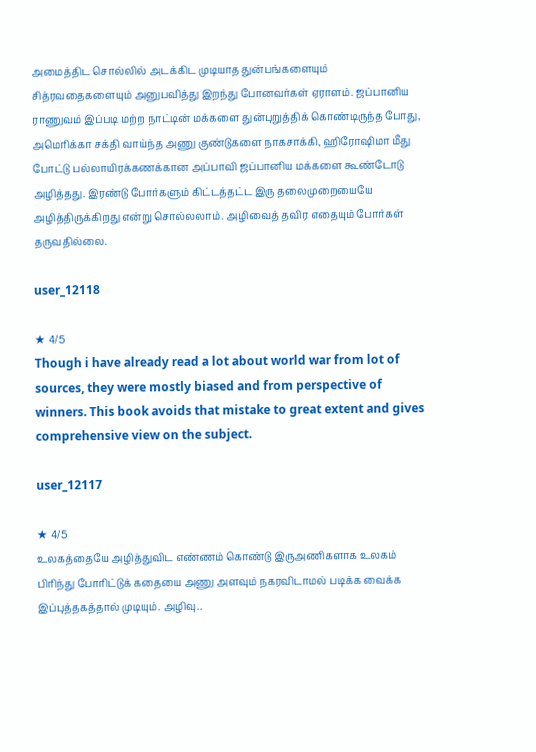அமைத்திட சொல்லில் அடக்கிட முடியாத துன்பங்களையும் சித்ரவதைகளையும் அனுபவித்து இறந்து போனவர்கள் ஏராளம். ஜப்பானிய ராணுவம் இப்படி மற்ற நாட்டின் மக்களை துன்புறுத்திக் கொண்டிருந்த போது, அமெரிக்கா சக்தி வாய்ந்த அணு குண்டுகளை நாகசாக்கி, ஹிரோஷிமா மீது போட்டு பல்லாயிரக்கணக்கான அப்பாவி ஜப்பானிய மக்களை கூண்டோடு அழித்தது. இரண்டு போர்களும் கிட்டத்தட்ட இரு தலைமுறையையே அழித்திருக்கிறது என்று சொல்லலாம். அழிவைத் தவிர எதையும் போர்கள் தருவதில்லை.

user_12118

★ 4/5
Though i have already read a lot about world war from lot of sources, they were mostly biased and from perspective of winners. This book avoids that mistake to great extent and gives comprehensive view on the subject.

user_12117

★ 4/5
உலகத்தையே அழித்துவிட எண்ணம் கொண்டு இருஅணிகளாக உலகம் பிரிந்து போரிட்டுக் கதையை அணு அளவும் நகரவிடாமல் படிக்க வைக்க இப்புத்தகத்தால் முடியும். அழிவு..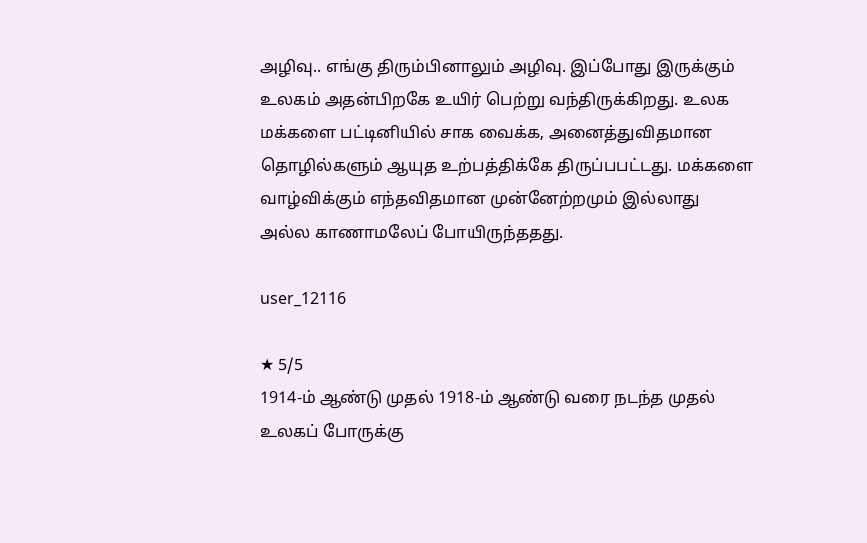அழிவு.. எங்கு திரும்பினாலும் அழிவு. இப்போது இருக்கும் உலகம் அதன்பிறகே உயிர் பெற்று வந்திருக்கிறது. உலக மக்களை பட்டினியில் சாக வைக்க, அனைத்துவிதமான தொழில்களும் ஆயுத உற்பத்திக்கே திருப்பபட்டது. மக்களை வாழ்விக்கும் எந்தவிதமான முன்னேற்றமும் இல்லாது அல்ல காணாமலேப் போயிருந்ததது.

user_12116

★ 5/5
1914-ம் ஆண்டு முதல் 1918-ம் ஆண்டு வரை நடந்த முதல் உலகப் போருக்கு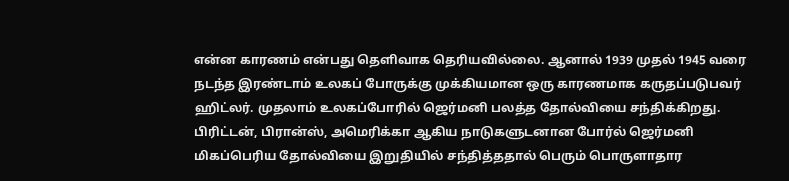என்ன காரணம் என்பது தெளிவாக தெரியவில்லை. ஆனால் 1939 முதல் 1945 வரை நடந்த இரண்டாம் உலகப் போருக்கு முக்கியமான ஒரு காரணமாக கருதப்படுபவர் ஹிட்லர். முதலாம் உலகப்போரில் ஜெர்மனி பலத்த தோல்வியை சந்திக்கிறது. பிரிட்டன், பிரான்ஸ், அமெரிக்கா ஆகிய நாடுகளுடனான போர்ல் ஜெர்மனி மிகப்பெரிய தோல்வியை இறுதியில் சந்தித்ததால் பெரும் பொருளாதார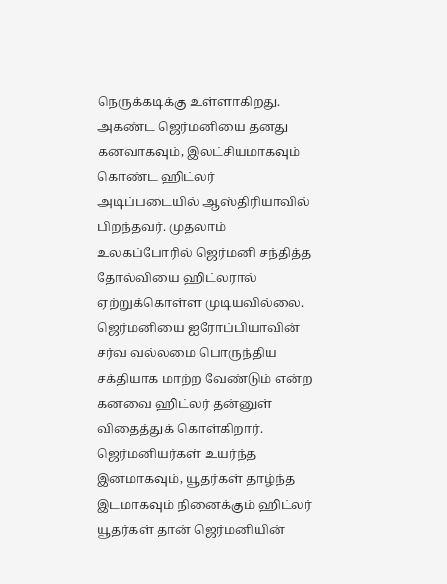நெருக்கடிக்கு உள்ளாகிறது. அகண்ட ஜெர்மனியை தனது கனவாகவும், இலட்சியமாகவும் கொண்ட ஹிட்லர் அடிப்படையில் ஆஸ்திரியாவில் பிறந்தவர். முதலாம் உலகப்போரில் ஜெர்மனி சந்தித்த தோல்வியை ஹிட்லரால் ஏற்றுக்கொள்ள முடியவில்லை. ஜெர்மனியை ஐரோப்பியாவின் சர்வ வல்லமை பொருந்திய சக்தியாக மாற்ற வேண்டும் என்ற கனவை ஹிட்லர் தன்னுள் விதைத்துக் கொள்கிறார். ஜெர்மனியர்கள் உயர்ந்த இனமாகவும், யூதர்கள் தாழ்ந்த இடமாகவும் நினைக்கும் ஹிட்லர் யூதர்கள் தான் ஜெர்மனியின்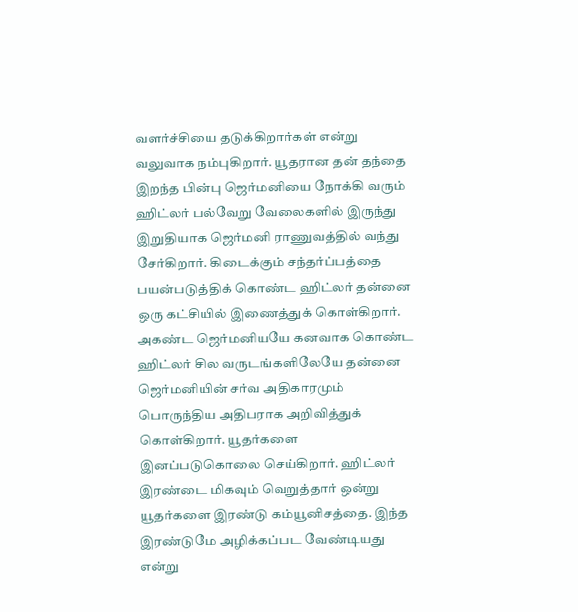வளர்ச்சியை தடுக்கிறார்கள் என்று வலுவாக நம்புகிறார். யூதரான தன் தந்தை இறந்த பின்பு ஜெர்மனியை நோக்கி வரும் ஹிட்லர் பல்வேறு வேலைகளில் இருந்து இறுதியாக ஜெர்மனி ராணுவத்தில் வந்து சேர்கிறார். கிடைக்கும் சந்தர்ப்பத்தை பயன்படுத்திக் கொண்ட ஹிட்லர் தன்னை ஒரு கட்சியில் இணைத்துக் கொள்கிறார். அகண்ட ஜெர்மனியயே கனவாக கொண்ட ஹிட்லர் சில வருடங்களிலேயே தன்னை ஜெர்மனியின் சர்வ அதிகாரமும் பொருந்திய அதிபராக அறிவித்துக் கொள்கிறார். யூதர்களை இனப்படுகொலை செய்கிறார். ஹிட்லர் இரண்டை மிகவும் வெறுத்தார் ஒன்று யூதர்களை இரண்டு கம்யூனிசத்தை. இந்த இரண்டுமே அழிக்கப்பட வேண்டியது என்று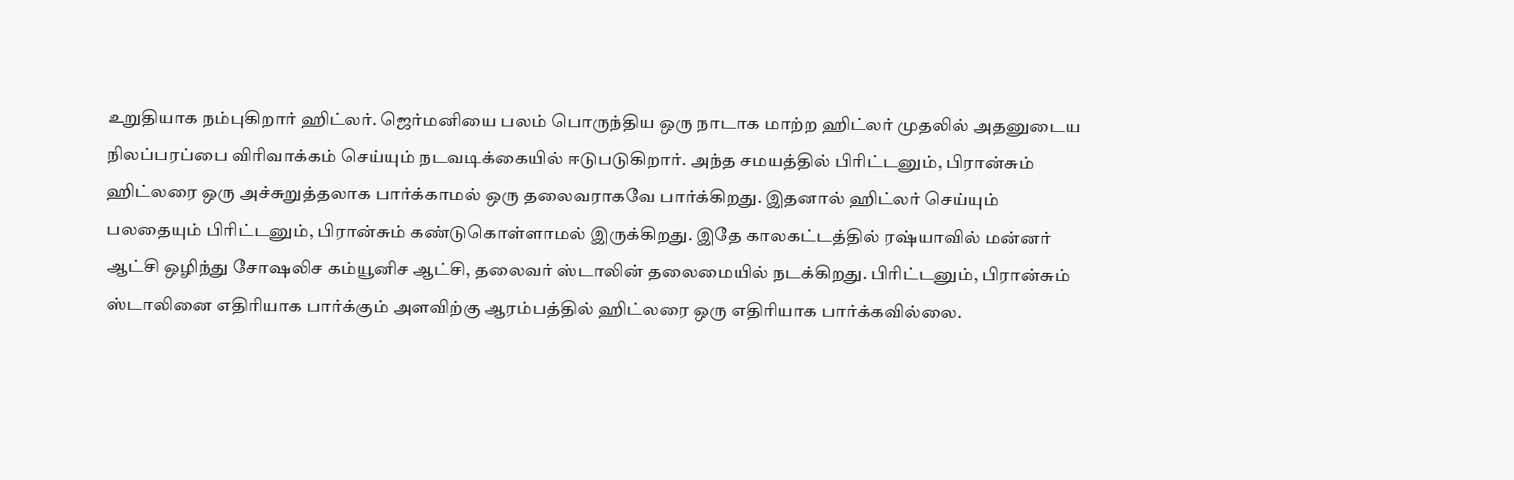உறுதியாக நம்புகிறார் ஹிட்லர். ஜெர்மனியை பலம் பொருந்திய ஒரு நாடாக மாற்ற ஹிட்லர் முதலில் அதனுடைய நிலப்பரப்பை விரிவாக்கம் செய்யும் நடவடிக்கையில் ஈடுபடுகிறார். அந்த சமயத்தில் பிரிட்டனும், பிரான்சும் ஹிட்லரை ஒரு அச்சுறுத்தலாக பார்க்காமல் ஒரு தலைவராகவே பார்க்கிறது. இதனால் ஹிட்லர் செய்யும் பலதையும் பிரிட்டனும், பிரான்சும் கண்டுகொள்ளாமல் இருக்கிறது. இதே காலகட்டத்தில் ரஷ்யாவில் மன்னர் ஆட்சி ஒழிந்து சோஷலிச கம்யூனிச ஆட்சி, தலைவர் ஸ்டாலின் தலைமையில் நடக்கிறது. பிரிட்டனும், பிரான்சும் ஸ்டாலினை எதிரியாக பார்க்கும் அளவிற்கு ஆரம்பத்தில் ஹிட்லரை ஒரு எதிரியாக பார்க்கவில்லை.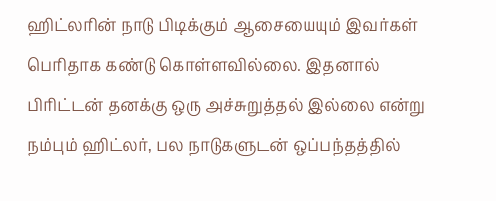ஹிட்லரின் நாடு பிடிக்கும் ஆசையையும் இவர்கள் பெரிதாக கண்டு கொள்ளவில்லை. இதனால் பிரிட்டன் தனக்கு ஒரு அச்சுறுத்தல் இல்லை என்று நம்பும் ஹிட்லர், பல நாடுகளுடன் ஒப்பந்தத்தில்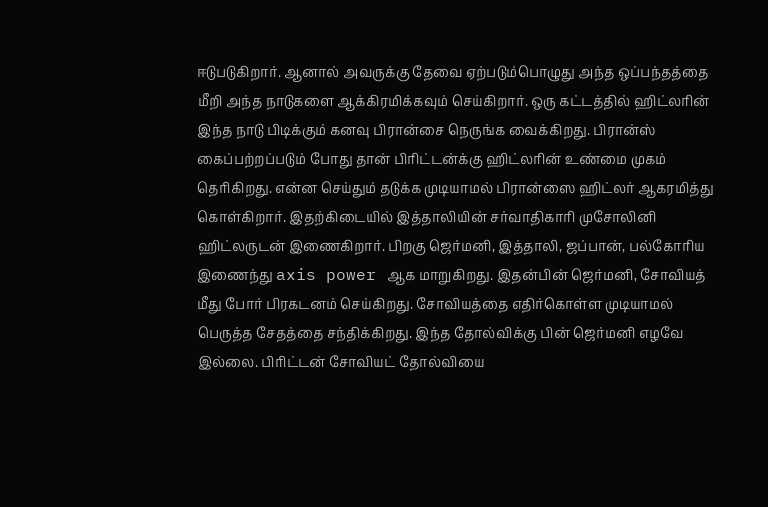ஈடுபடுகிறார். ஆனால் அவருக்கு தேவை ஏற்படும்பொழுது அந்த ஒப்பந்தத்தை மீறி அந்த நாடுகளை ஆக்கிரமிக்கவும் செய்கிறார். ஒரு கட்டத்தில் ஹிட்லரின் இந்த நாடு பிடிக்கும் கனவு பிரான்சை நெருங்க வைக்கிறது. பிரான்ஸ் கைப்பற்றப்படும் போது தான் பிரிட்டன்க்கு ஹிட்லரின் உண்மை முகம் தெரிகிறது. என்ன செய்தும் தடுக்க முடியாமல் பிரான்ஸை ஹிட்லர் ஆகரமித்து கொள்கிறார். இதற்கிடையில் இத்தாலியின் சர்வாதிகாரி முசோலினி ஹிட்லருடன் இணைகிறார். பிறகு ஜெர்மனி, இத்தாலி, ஜப்பான், பல்கோரிய இணைந்து axis power ஆக மாறுகிறது. இதன்பின் ஜெர்மனி, சோவியத் மீது போர் பிரகடனம் செய்கிறது. சோவியத்தை எதிர்கொள்ள முடியாமல் பெருத்த சேதத்தை சந்திக்கிறது. இந்த தோல்விக்கு பின் ஜெர்மனி எழவே இல்லை. பிரிட்டன் சோவியட் தோல்வியை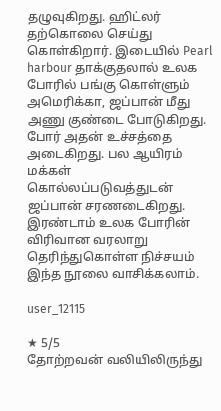தழுவுகிறது. ஹிட்லர் தற்கொலை செய்து கொள்கிறார். இடையில் Pearl harbour தாக்குதலால் உலக போரில் பங்கு கொள்ளும் அமெரிக்கா, ஜப்பான் மீது அணு குண்டை போடுகிறது. போர் அதன் உச்சத்தை அடைகிறது. பல ஆயிரம் மக்கள் கொல்லப்படுவத்துடன் ஜப்பான் சரணடைகிறது. இரண்டாம் உலக போரின் விரிவான வரலாறு தெரிந்துகொள்ள நிச்சயம் இந்த நூலை வாசிக்கலாம்.

user_12115

★ 5/5
தோற்றவன் வலியிலிருந்து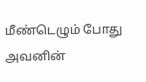மீண்டெழும் போது அவனின்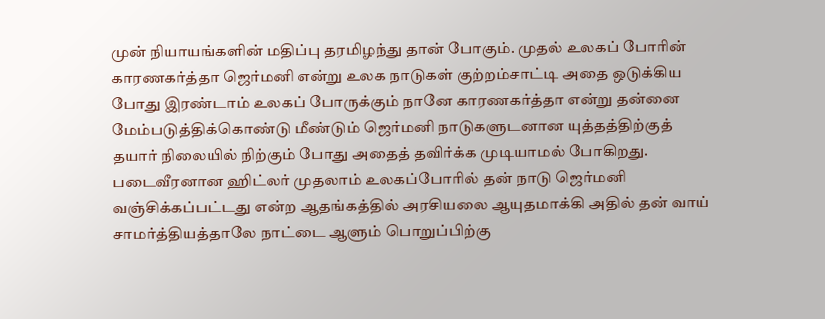முன் நியாயங்களின் மதிப்பு தரமிழந்து தான் போகும். முதல் உலகப் போரின் காரணகர்த்தா ஜெர்மனி என்று உலக நாடுகள் குற்றம்சாட்டி அதை ஒடுக்கிய போது இரண்டாம் உலகப் போருக்கும் நானே காரணகர்த்தா என்று தன்னை மேம்படுத்திக்கொண்டு மீண்டும் ஜெர்மனி நாடுகளுடனான யுத்தத்திற்குத் தயார் நிலையில் நிற்கும் போது அதைத் தவிர்க்க முடியாமல் போகிறது. படைவீரனான ஹிட்லர் முதலாம் உலகப்போரில் தன் நாடு ஜெர்மனி வஞ்சிக்கப்பட்டது என்ற ஆதங்கத்தில் அரசியலை ஆயுதமாக்கி அதில் தன் வாய் சாமர்த்தியத்தாலே நாட்டை ஆளும் பொறுப்பிற்கு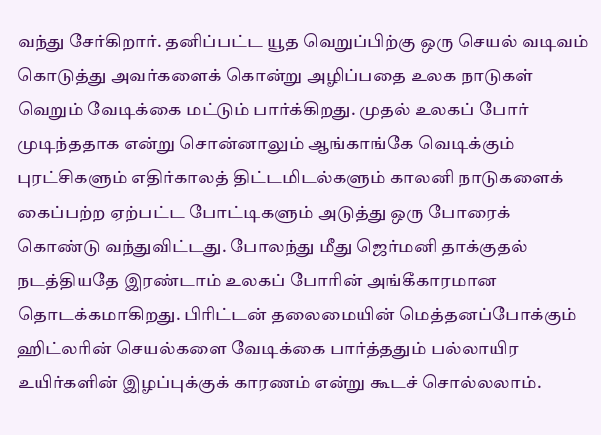வந்து சேர்கிறார். தனிப்பட்ட யூத வெறுப்பிற்கு ஒரு செயல் வடிவம் கொடுத்து அவர்களைக் கொன்று அழிப்பதை உலக நாடுகள் வெறும் வேடிக்கை மட்டும் பார்க்கிறது. முதல் உலகப் போர் முடிந்ததாக என்று சொன்னாலும் ஆங்காங்கே வெடிக்கும் புரட்சிகளும் எதிர்காலத் திட்டமிடல்களும் காலனி நாடுகளைக் கைப்பற்ற ஏற்பட்ட போட்டிகளும் அடுத்து ஒரு போரைக் கொண்டு வந்துவிட்டது. போலந்து மீது ஜெர்மனி தாக்குதல் நடத்தியதே இரண்டாம் உலகப் போரின் அங்கீகாரமான தொடக்கமாகிறது. பிரிட்டன் தலைமையின் மெத்தனப்போக்கும் ஹிட்லரின் செயல்களை வேடிக்கை பார்த்ததும் பல்லாயிர உயிர்களின் இழப்புக்குக் காரணம் என்று கூடச் சொல்லலாம்.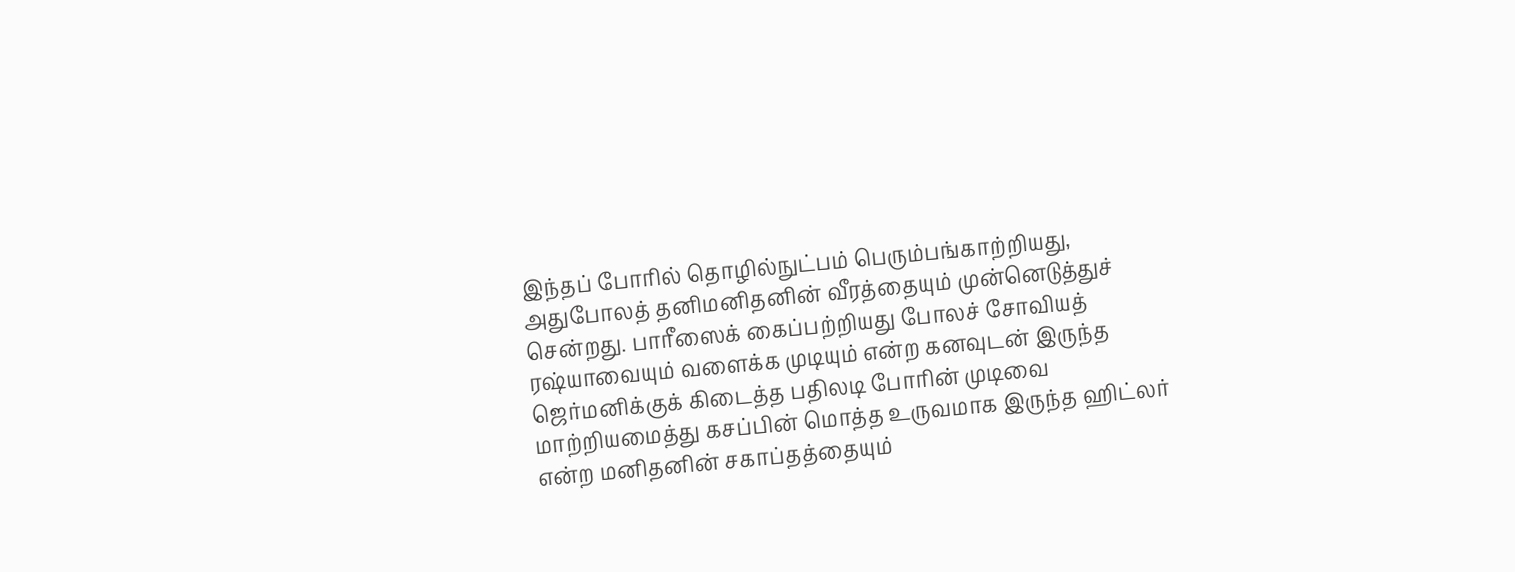இந்தப் போரில் தொழில்நுட்பம் பெரும்பங்காற்றியது, அதுபோலத் தனிமனிதனின் வீரத்தையும் முன்னெடுத்துச் சென்றது. பாரீஸைக் கைப்பற்றியது போலச் சோவியத் ரஷ்யாவையும் வளைக்க முடியும் என்ற கனவுடன் இருந்த ஜெர்மனிக்குக் கிடைத்த பதிலடி போரின் முடிவை மாற்றியமைத்து கசப்பின் மொத்த உருவமாக இருந்த ஹிட்லர் என்ற மனிதனின் சகாப்தத்தையும்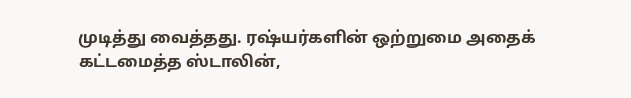முடித்து வைத்தது. ரஷ்யர்களின் ஒற்றுமை அதைக் கட்டமைத்த ஸ்டாலின்,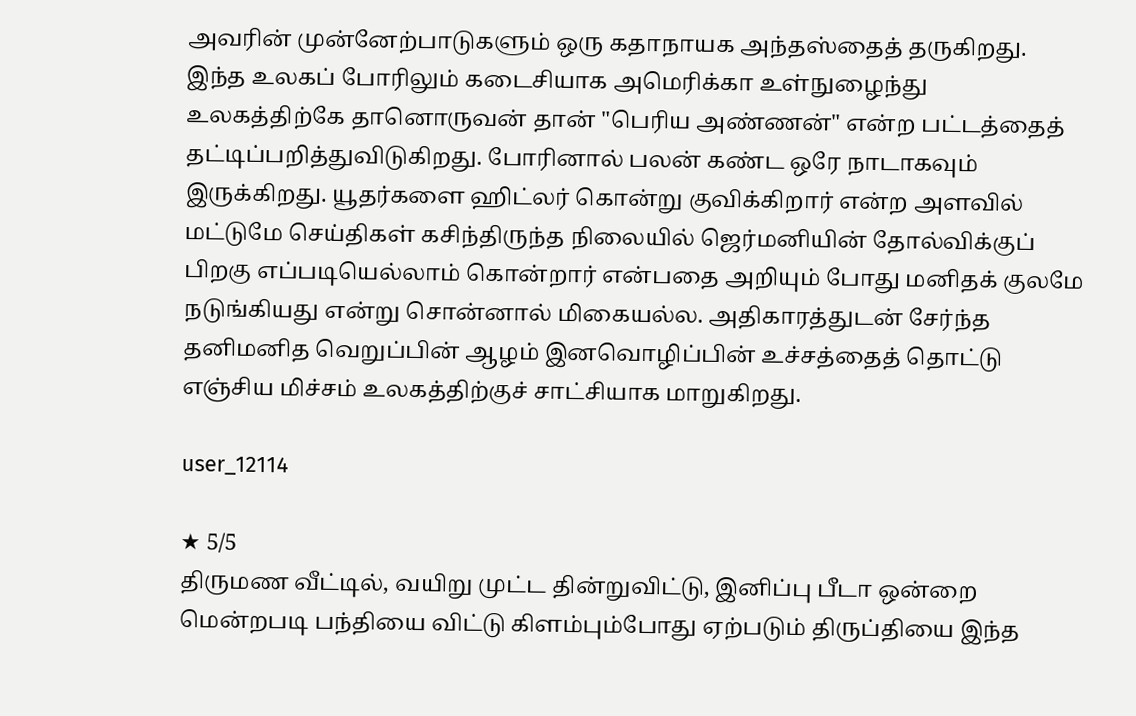அவரின் முன்னேற்பாடுகளும் ஒரு கதாநாயக அந்தஸ்தைத் தருகிறது. இந்த உலகப் போரிலும் கடைசியாக அமெரிக்கா உள்நுழைந்து உலகத்திற்கே தானொருவன் தான் "பெரிய அண்ணன்" என்ற பட்டத்தைத் தட்டிப்பறித்துவிடுகிறது. போரினால் பலன் கண்ட ஒரே நாடாகவும் இருக்கிறது. யூதர்களை ஹிட்லர் கொன்று குவிக்கிறார் என்ற அளவில் மட்டுமே செய்திகள் கசிந்திருந்த நிலையில் ஜெர்மனியின் தோல்விக்குப் பிறகு எப்படியெல்லாம் கொன்றார் என்பதை அறியும் போது மனிதக் குலமே நடுங்கியது என்று சொன்னால் மிகையல்ல. அதிகாரத்துடன் சேர்ந்த தனிமனித வெறுப்பின் ஆழம் இனவொழிப்பின் உச்சத்தைத் தொட்டு எஞ்சிய மிச்சம் உலகத்திற்குச் சாட்சியாக மாறுகிறது.

user_12114

★ 5/5
திருமண வீட்டில், வயிறு முட்ட தின்றுவிட்டு, இனிப்பு பீடா ஒன்றை மென்றபடி பந்தியை விட்டு கிளம்பும்போது ஏற்படும் திருப்தியை இந்த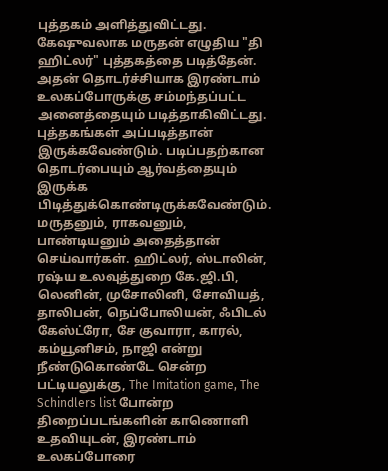புத்தகம் அளித்துவிட்டது. கேஷுவலாக மருதன் எழுதிய "தி ஹிட்லர்" புத்தகத்தை படித்தேன். அதன் தொடர்ச்சியாக இரண்டாம் உலகப்போருக்கு சம்மந்தப்பட்ட அனைத்தையும் படித்தாகிவிட்டது. புத்தகங்கள் அப்படித்தான் இருக்கவேண்டும். படிப்பதற்கான தொடர்பையும் ஆர்வத்தையும் இருக்க பிடித்துக்கொண்டிருக்கவேண்டும். மருதனும், ராகவனும், பாண்டியனும் அதைத்தான் செய்வார்கள். ஹிட்லர், ஸ்டாலின், ரஷ்ய உலவுத்துறை கே.ஜி.பி, லெனின், முசோலினி, சோவியத், தாலிபன், நெப்போலியன், ஃபிடல் கேஸ்ட்ரோ, சே குவாரா, காரல், கம்யூனிசம், நாஜி என்று நீண்டுகொண்டே சென்ற பட்டியலுக்கு, The Imitation game, The Schindlers list போன்ற திறைப்படங்களின் காணொளி உதவியுடன், இரண்டாம் உலகப்போரை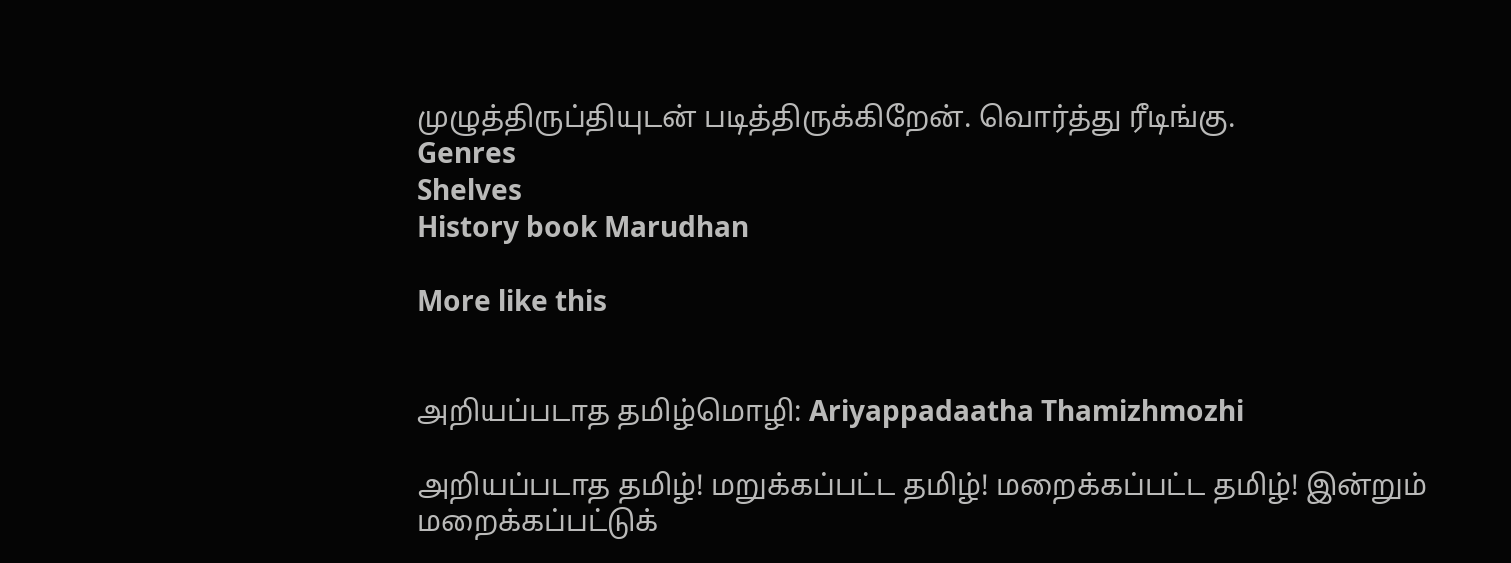முழுத்திருப்தியுடன் படித்திருக்கிறேன். வொர்த்து ரீடிங்கு.
Genres
Shelves
History book Marudhan

More like this


அறியப்படாத தமிழ்மொழி: Ariyappadaatha Thamizhmozhi

அறியப்படாத தமிழ்! மறுக்கப்பட்ட தமிழ்! மறைக்கப்பட்ட தமிழ்! இன்றும் மறைக்கப்பட்டுக்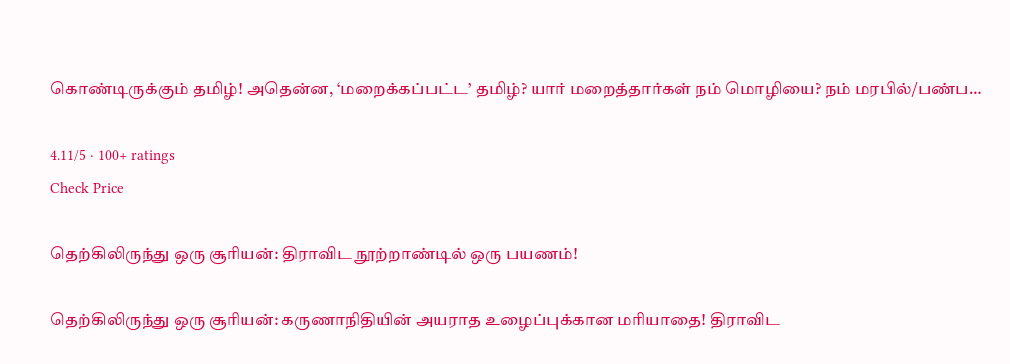கொண்டிருக்கும் தமிழ்! அதென்ன, ‘மறைக்கப்பட்ட’ தமிழ்? யார் மறைத்தார்கள் நம் மொழியை? நம் மரபில்/பண்ப…

4.11/5 · 100+ ratings
Check Price

தெற்கிலிருந்து ஒரு சூரியன்: திராவிட நூற்றாண்டில் ஒரு பயணம்!

தெற்கிலிருந்து ஒரு சூரியன்: கருணாநிதியின் அயராத உழைப்புக்கான மரியாதை! திராவிட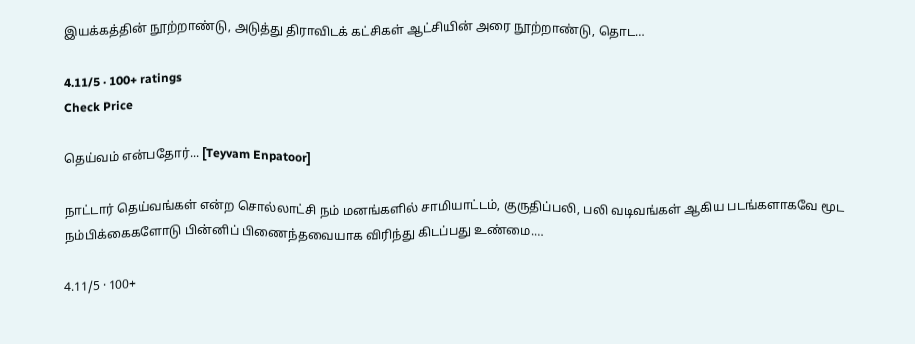இயக்கத்தின் நூற்றாண்டு, அடுத்து திராவிடக் கட்சிகள் ஆட்சியின் அரை நூற்றாண்டு, தொட…

4.11/5 · 100+ ratings
Check Price

தெய்வம் என்பதோர்... [Teyvam Enpatoor]

நாட்டார் தெய்வங்கள் என்ற சொல்லாட்சி நம் மனங்களில் சாமியாட்டம், குருதிப்பலி, பலி வடிவங்கள் ஆகிய படங்களாகவே மூட நம்பிக்கைகளோடு பின்னிப் பிணைந்தவையாக விரிந்து கிடப்பது உண்மை.…

4.11/5 · 100+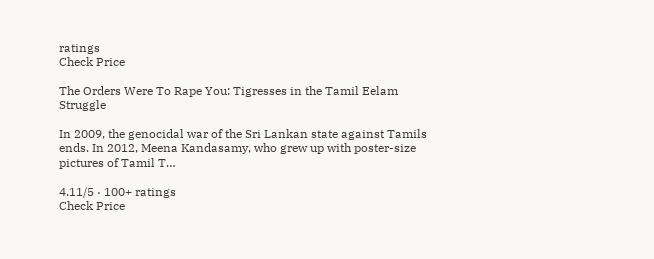ratings
Check Price

The Orders Were To Rape You: Tigresses in the Tamil Eelam Struggle

In 2009, the genocidal war of the Sri Lankan state against Tamils ends. In 2012, Meena Kandasamy, who grew up with poster-size pictures of Tamil T…

4.11/5 · 100+ ratings
Check Price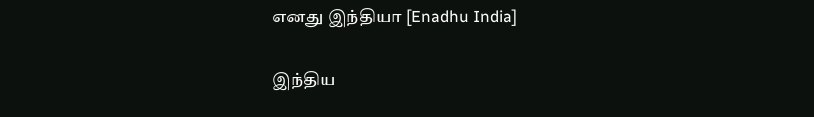எனது இந்தியா [Enadhu India]

இந்திய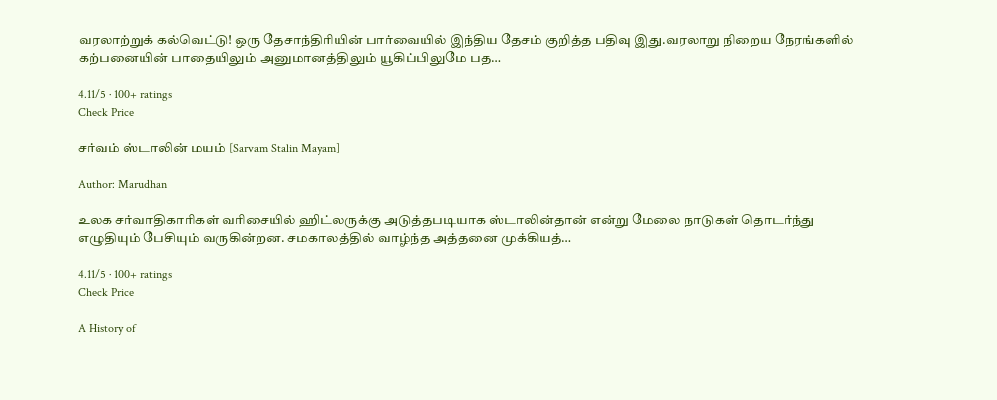வரலாற்றுக் கல்வெட்டு! ஒரு தேசாந்திரியின் பார்வையில் இந்திய தேசம் குறித்த பதிவு இது.வரலாறு நிறைய நேரங்களில் கற்பனையின் பாதையிலும் அனுமானத்திலும் யூகிப்பிலுமே பத…

4.11/5 · 100+ ratings
Check Price

சர்வம் ஸ்டாலின் மயம் [Sarvam Stalin Mayam]

Author: Marudhan

உலக சர்வாதிகாரிகள் வரிசையில் ஹிட்லருக்கு அடுத்தபடியாக ஸ்டாலின்தான் என்று மேலை நாடுகள் தொடர்ந்து எழுதியும் பேசியும் வருகின்றன. சமகாலத்தில் வாழ்ந்த அத்தனை முக்கியத்…

4.11/5 · 100+ ratings
Check Price

A History of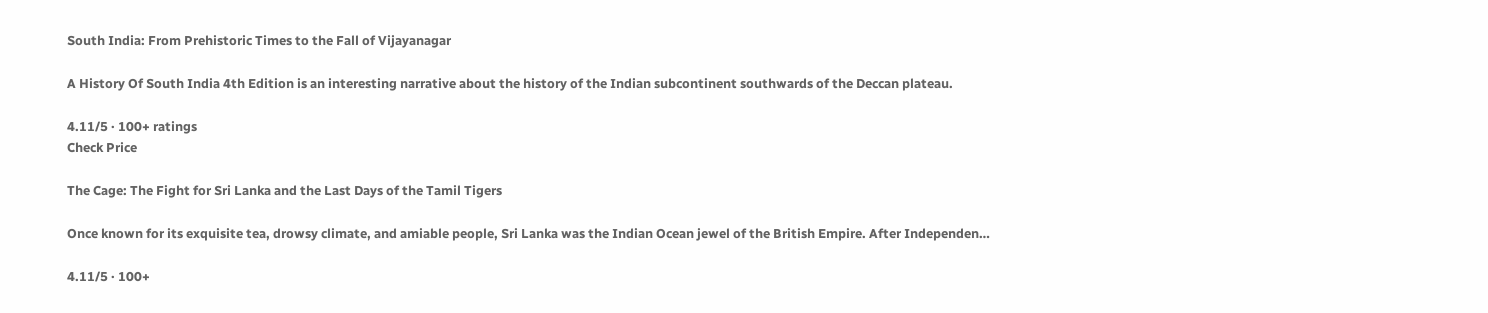South India: From Prehistoric Times to the Fall of Vijayanagar

A History Of South India 4th Edition is an interesting narrative about the history of the Indian subcontinent southwards of the Deccan plateau.

4.11/5 · 100+ ratings
Check Price

The Cage: The Fight for Sri Lanka and the Last Days of the Tamil Tigers

Once known for its exquisite tea, drowsy climate, and amiable people, Sri Lanka was the Indian Ocean jewel of the British Empire. After Independen…

4.11/5 · 100+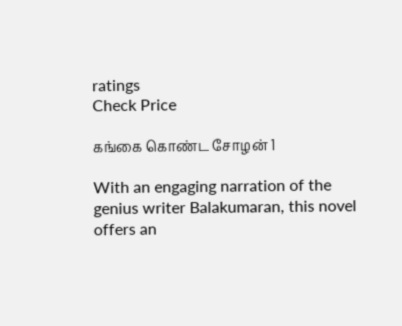ratings
Check Price

கங்கை கொண்ட சோழன் 1

With an engaging narration of the genius writer Balakumaran, this novel offers an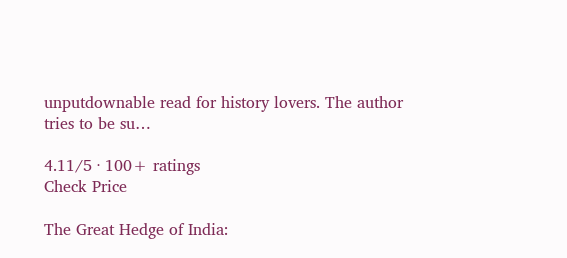unputdownable read for history lovers. The author tries to be su…

4.11/5 · 100+ ratings
Check Price

The Great Hedge of India: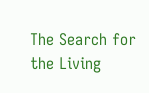The Search for the Living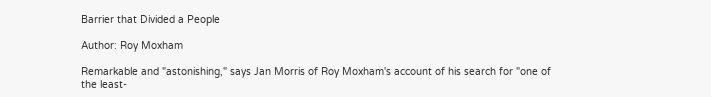Barrier that Divided a People

Author: Roy Moxham

Remarkable and "astonishing," says Jan Morris of Roy Moxham's account of his search for "one of the least-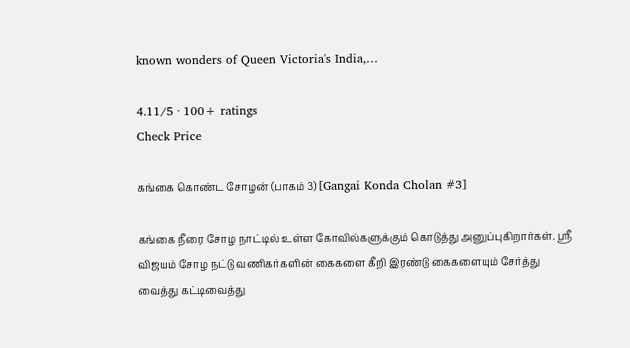known wonders of Queen Victoria's India,…

4.11/5 · 100+ ratings
Check Price

கங்கை கொண்ட சோழன் (பாகம் 3) [Gangai Konda Cholan #3]

கங்கை நீரை சோழ நாட்டில் உள்ள கோவில்களுக்கும் கொடுத்து அனுப்புகிறார்கள். ஸ்ரீ விஜயம் சோழ நட்டு வணிகர்களின் கைகளை கீறி இரண்டு கைகளையும் சேர்த்து வைத்து கட்டிவைத்து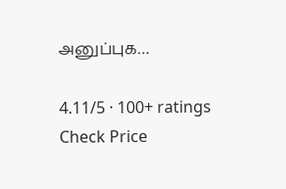அனுப்புக…

4.11/5 · 100+ ratings
Check Price